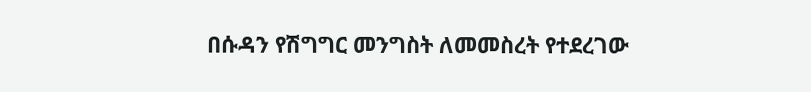በሱዳን የሽግግር መንግስት ለመመስረት የተደረገው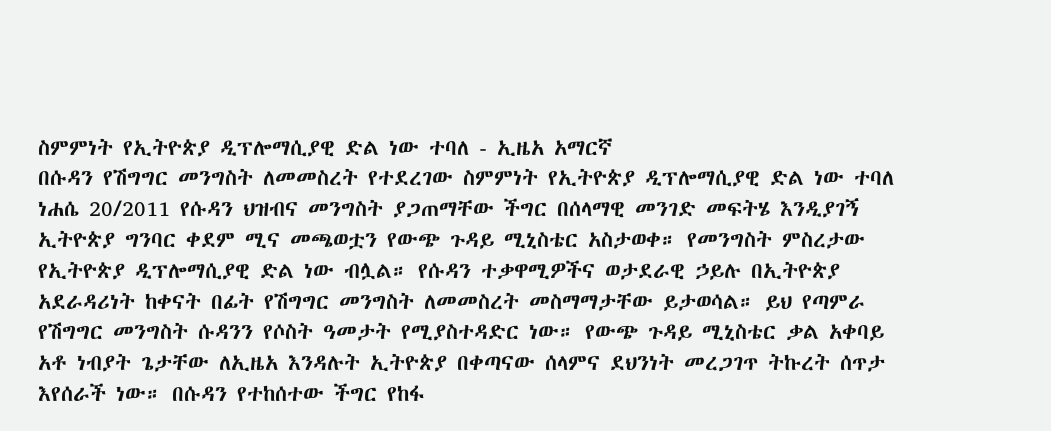ስምምነት የኢትዮጵያ ዲፕሎማሲያዊ ድል ነው ተባለ - ኢዜአ አማርኛ
በሱዳን የሽግግር መንግስት ለመመስረት የተደረገው ስምምነት የኢትዮጵያ ዲፕሎማሲያዊ ድል ነው ተባለ
ነሐሴ 20/2011 የሱዳን ህዝብና መንግስት ያጋጠማቸው ችግር በሰላማዊ መንገድ መፍትሄ እንዲያገኝ ኢትዮጵያ ግንባር ቀደም ሚና መጫወቷን የውጭ ጉዳይ ሚኒስቴር አስታወቀ። የመንግስት ምስረታው የኢትዮጵያ ዲፕሎማሲያዊ ድል ነው ብሏል። የሱዳን ተቃዋሚዎችና ወታደራዊ ኃይሉ በኢትዮጵያ አደራዳሪነት ከቀናት በፊት የሽግግር መንግስት ለመመስረት መስማማታቸው ይታወሳል። ይህ የጣምራ የሽግግር መንግስት ሱዳንን የሶስት ዓመታት የሚያስተዳድር ነው። የውጭ ጉዳይ ሚኒስቴር ቃል አቀባይ አቶ ነብያት ጌታቸው ለኢዜአ እንዳሉት ኢትዮጵያ በቀጣናው ሰላምና ደህንነት መረጋገጥ ትኩረት ሰጥታ እየሰራች ነው። በሱዳን የተከሰተው ችግር የከፋ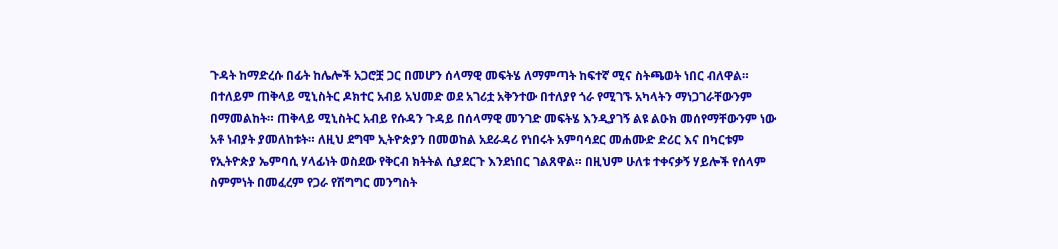ጉዳት ከማድረሱ በፊት ከሌሎች አጋሮቿ ጋር በመሆን ሰላማዊ መፍትሄ ለማምጣት ከፍተኛ ሚና ስትጫወት ነበር ብለዋል። በተለይም ጠቅላይ ሚኒስትር ዶክተር አብይ አህመድ ወደ አገሪቷ አቅንተው በተለያየ ጎራ የሚገኙ አካላትን ማነጋገራቸውንም በማመልከት። ጠቅላይ ሚኒስትር አብይ የሱዳን ጉዳይ በሰላማዊ መንገድ መፍትሄ እንዲያገኝ ልዩ ልዑክ መሰየማቸውንም ነው አቶ ነብያት ያመለከቱት። ለዚህ ደግሞ ኢትዮጵያን በመወከል አደራዳሪ የነበሩት አምባሳደር መሐሙድ ድሪር እና በካርቱም የኢትዮጵያ ኤምባሲ ሃላፊነት ወስደው የቅርብ ክትትል ሲያደርጉ እንደነበር ገልጸዋል። በዚህም ሁለቱ ተቀናቃኝ ሃይሎች የሰላም ስምምነት በመፈረም የጋራ የሽግግር መንግስት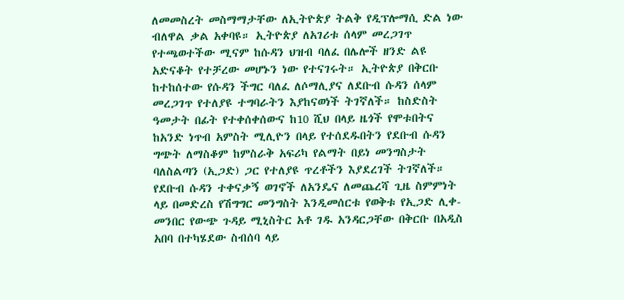ለመመስረት መስማማታቸው ለኢትዮጵያ ትልቅ የዲፕሎማሲ ድል ነው ብለዋል ቃል አቀባዩ። ኢትዮጵያ ለአገሪቱ ሰላም መረጋገጥ የተጫወተችው ሚናም ከሱዳን ህዝብ ባለፈ በሌሎች ዘንድ ልዩ አድናቆት የተቻረው መሆኑን ነው የተናገሩት። ኢትዮጵያ በቅርቡ ከተከሰተው የሱዳን ችግር ባለፈ ለሶማሊያና ለደቡብ ሱዳን ሰላም መረጋገጥ የተለያዩ ተግባራትን እያከናወነች ትገኛለች። ከስድስት ዓመታት በፊት የተቀሰቀሰውና ከ10 ሺህ በላይ ዜጎች የሞቱበትና ከአንድ ነጥብ አምስት ሚሊዮን በላይ የተሰደዱበትን የደቡብ ሱዳን ግጭት ለማስቆም ከምስራቅ አፍሪካ የልማት በይነ መንግስታት ባለስልጣን (ኢጋድ) ጋር የተለያዩ ጥረቶችን እያደረገች ትገኛለች። የደቡብ ሱዳን ተቀናቃኝ ወገኖች ለአንዴና ለመጨረሻ ጊዜ ስምምነት ላይ በመድረስ የሽግግር መንግስት እንዲመሰርቱ የወቅቱ የኢጋድ ሊቀ-መንበር የውጭ ጉዳይ ሚኒስትር አቶ ገዱ አንዳርጋቸው በቅርቡ በአዲስ አበባ በተካሄደው ስብሰባ ላይ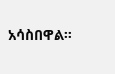አሳስበዋል።